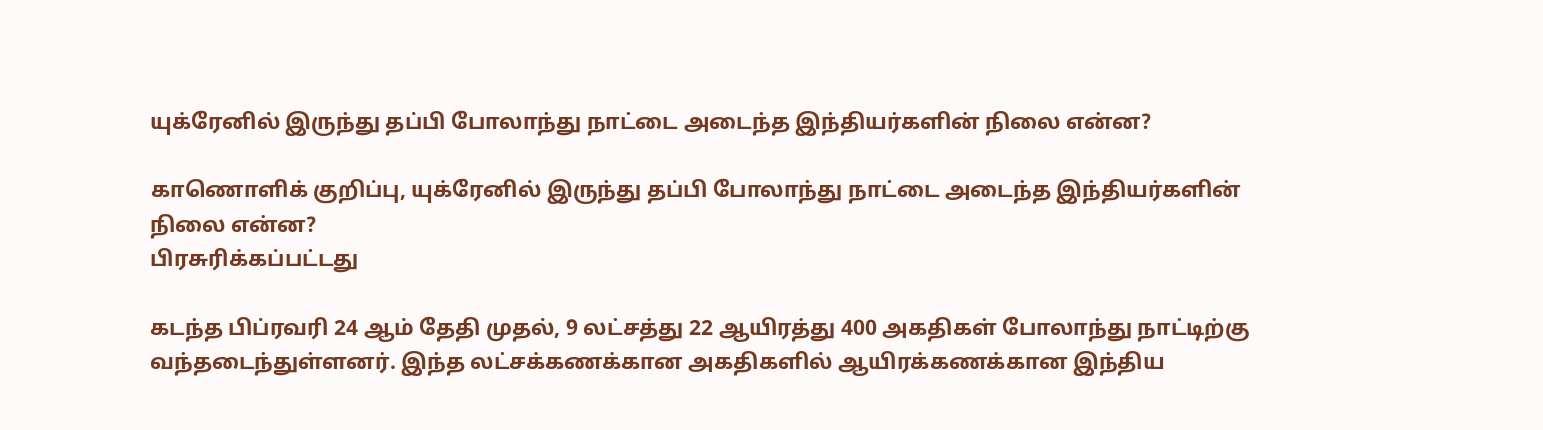யுக்ரேனில் இருந்து தப்பி போலாந்து நாட்டை அடைந்த இந்தியர்களின் நிலை என்ன?

காணொளிக் குறிப்பு, யுக்ரேனில் இருந்து தப்பி போலாந்து நாட்டை அடைந்த இந்தியர்களின் நிலை என்ன?
பிரசுரிக்கப்பட்டது

கடந்த பிப்ரவரி 24 ஆம் தேதி முதல், 9 லட்சத்து 22 ஆயிரத்து 400 அகதிகள் போலாந்து நாட்டிற்கு வந்தடைந்துள்ளனர். இந்த லட்சக்கணக்கான அகதிகளில் ஆயிரக்கணக்கான இந்திய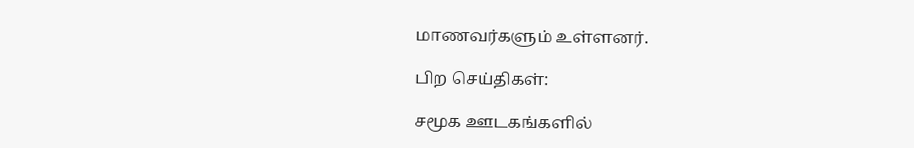மாணவர்களும் உள்ளனர்.

பிற செய்திகள்:

சமூக ஊடகங்களில்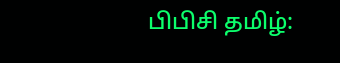பிபிசி தமிழ்: